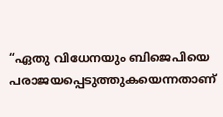“ഏതു വിധേനയും ബിജെപിയെ പരാജയപ്പെടുത്തുകയെന്നതാണ്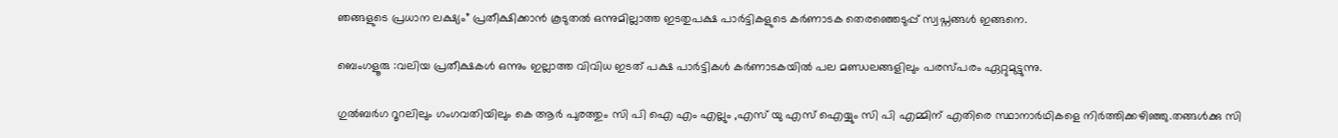ഞങ്ങളുടെ പ്രധാന ലക്ഷ്യം” പ്രതീക്ഷിക്കാൻ കൂടുതൽ ഒന്നുമില്ലാത്ത ഇടതുപക്ഷ പാർട്ടികളുടെ കർണാടക തെരഞ്ഞെടുപ്പ് സ്വപ്നങ്ങൾ ഇങ്ങനെ.

ബെംഗളൂരു :വലിയ പ്രതീക്ഷകള്‍ ഒന്നും ഇല്ലാത്ത വിവിധ ഇടത് പക്ഷ പാര്‍ട്ടികള്‍ കര്‍ണാടകയില്‍ പല മണ്ഡലങ്ങളിലും പരസ്പരം ഏറ്റുമുട്ടുന്നു.

ഗുല്‍ബര്‍ഗ റൂറലിലും ഗംഗവതിയിലും കെ ആര്‍ പുരത്തും സി പി ഐ എം എല്ലും ,എസ് യു എസ് ഐയ്യും സി പി എമ്മിന് എതിരെ സ്ഥാനാര്‍ഥികളെ നിര്‍ത്തിക്കഴിഞ്ഞു.തങ്ങള്‍ക്കു സി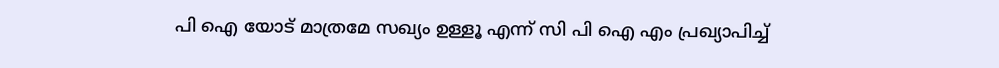പി ഐ യോട് മാത്രമേ സഖ്യം ഉള്ളൂ എന്ന് സി പി ഐ എം പ്രഖ്യാപിച്ച്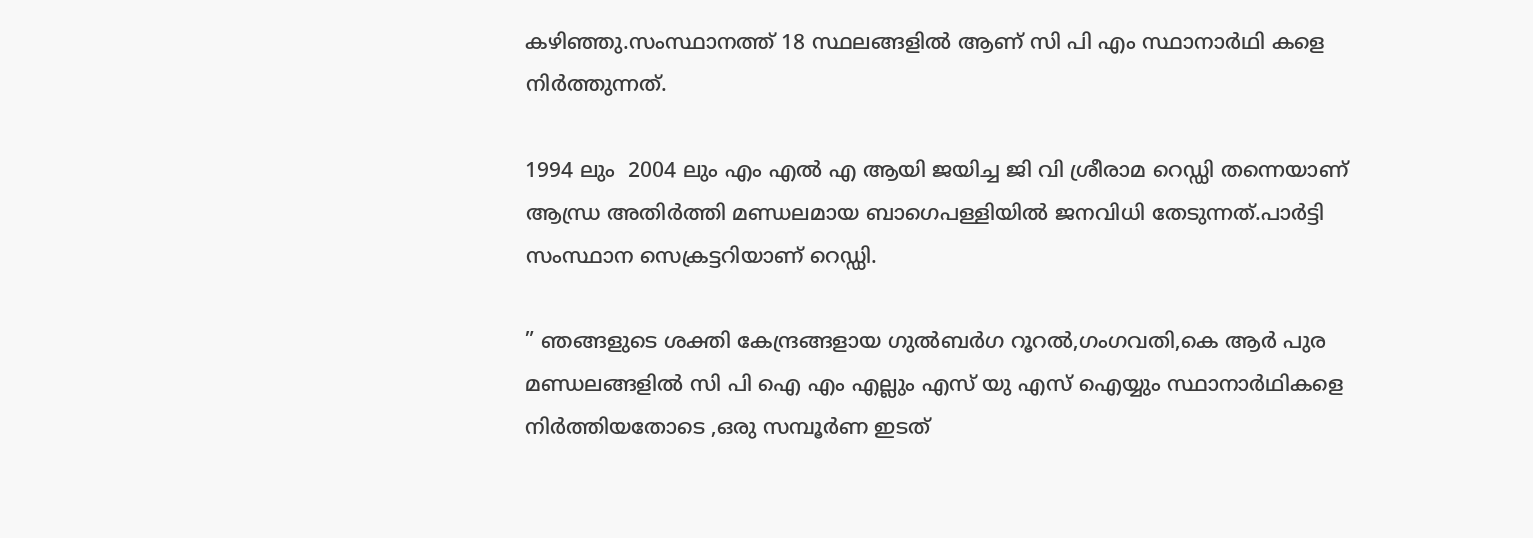കഴിഞ്ഞു.സംസ്ഥാനത്ത് 18 സ്ഥലങ്ങളില്‍ ആണ് സി പി എം സ്ഥാനാര്‍ഥി കളെ നിര്‍ത്തുന്നത്.

1994 ലും  2004 ലും എം എല്‍ എ ആയി ജയിച്ച ജി വി ശ്രീരാമ റെഡ്ഡി തന്നെയാണ് ആന്ധ്ര അതിര്‍ത്തി മണ്ഡലമായ ബാഗെപള്ളിയില്‍ ജനവിധി തേടുന്നത്.പാർട്ടി സംസ്ഥാന സെക്രട്ടറിയാണ് റെഡ്ഡി.

” ഞങ്ങളുടെ ശക്തി കേന്ദ്രങ്ങളായ ഗുല്‍ബര്‍ഗ റൂറല്‍,ഗംഗവതി,കെ ആര്‍ പുര മണ്ഡലങ്ങളില്‍ സി പി ഐ എം എല്ലും എസ് യു എസ് ഐയ്യും സ്ഥാനാര്‍ഥികളെ നിര്‍ത്തിയതോടെ ,ഒരു സമ്പൂര്‍ണ ഇടത്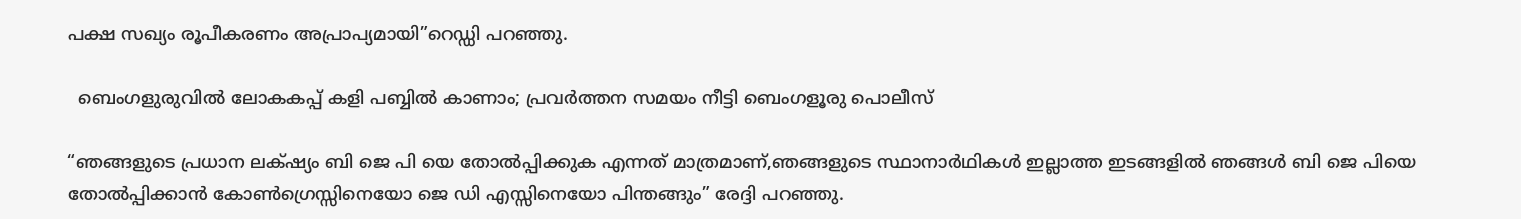പക്ഷ സഖ്യം രൂപീകരണം അപ്രാപ്യമായി”റെഡ്ഡി പറഞ്ഞു.

  ബെംഗളുരുവിൽ ലോകകപ്പ് കളി പബ്ബിൽ കാണാം; പ്രവർത്തന സമയം നീട്ടി ബെംഗളൂരു പൊലീസ്

“ഞങ്ങളുടെ പ്രധാന ലക്‌ഷ്യം ബി ജെ പി യെ തോല്‍പ്പിക്കുക എന്നത് മാത്രമാണ്,ഞങ്ങളുടെ സ്ഥാനാര്‍ഥികള്‍ ഇല്ലാത്ത ഇടങ്ങളില്‍ ഞങ്ങള്‍ ബി ജെ പിയെ തോല്‍പ്പിക്കാന്‍ കോണ്‍ഗ്രെസ്സിനെയോ ജെ ഡി എസ്സിനെയോ പിന്തങ്ങും” രേദ്ദി പറഞ്ഞു.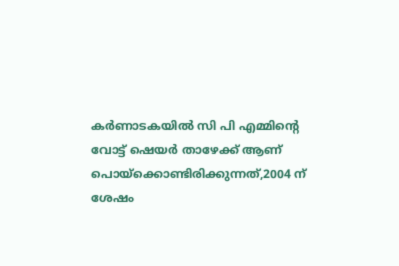കര്‍ണാടകയില്‍ സി പി എമ്മിന്റെ വോട്ട് ഷെയര്‍ താഴേക്ക്‌ ആണ് പൊയ്ക്കൊണ്ടിരിക്കുന്നത്,2004 ന് ശേഷം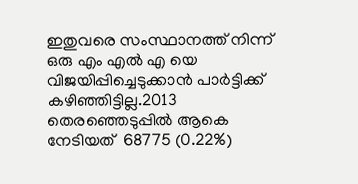ഇതുവരെ സംസ്ഥാനത്ത് നിന്ന് ഒരു എം എല്‍ എ യെ വിജയിപ്പിച്ചെടുക്കാന്‍ പാര്‍ട്ടിക്ക് കഴിഞ്ഞിട്ടില്ല.2013 തെരഞ്ഞെടുപ്പില്‍ ആകെ നേടിയത്  68775 (0.22%)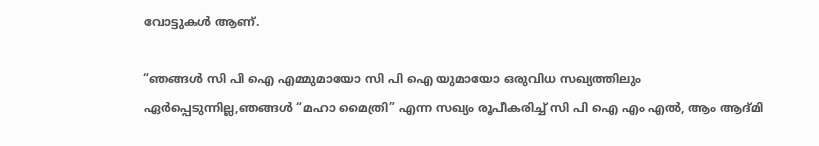വോട്ടുകള്‍ ആണ്.

“ഞങ്ങള്‍ സി പി ഐ എമ്മുമായോ സി പി ഐ യുമായോ ഒരുവിധ സഖ്യത്തിലും ഏര്‍പ്പെടുന്നില്ല,ഞങ്ങള്‍ “മഹാ മൈത്രി” എന്ന സഖ്യം രൂപീകരിച്ച് സി പി ഐ എം എല്‍, ആം ആദ്മി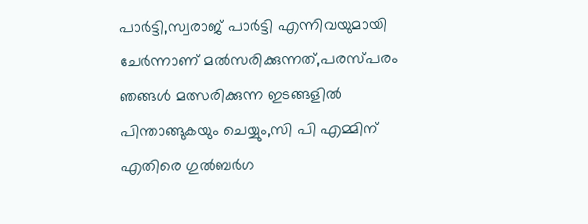പാര്‍ട്ടി,സ്വരാജ് പാര്‍ട്ടി എന്നിവയുമായി ചേര്‍ന്നാണ് മല്‍സരിക്കുന്നത്,പരസ്പരം ഞങ്ങള്‍ മത്സരിക്കുന്ന ഇടങ്ങളില്‍ പിന്താങ്ങുകയും ചെയ്യും,സി പി എമ്മിന് എതിരെ ഗുല്‍ബര്‍ഗ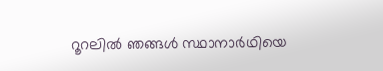റൂറലില്‍ ഞങ്ങള്‍ സ്ഥാനാര്‍ഥിയെ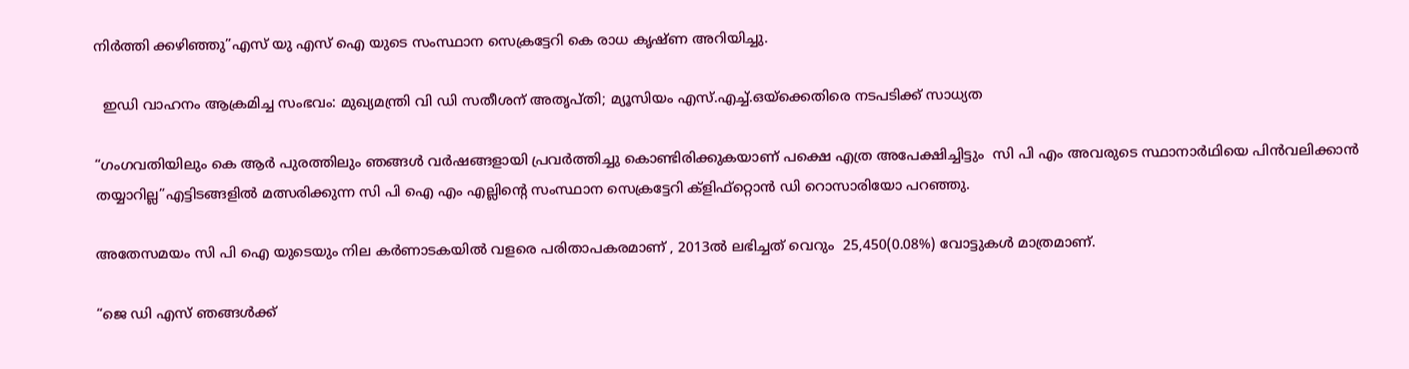നിര്‍ത്തി ക്കഴിഞ്ഞു”എസ് യു എസ് ഐ യുടെ സംസ്ഥാന സെക്രട്ടേറി കെ രാധ കൃഷ്ണ അറിയിച്ചു.

  ഇഡി വാഹനം ആക്രമിച്ച സംഭവം: മുഖ്യമന്ത്രി വി ഡി സതീശന് അതൃപ്തി; മ്യൂസിയം എസ്.എച്ച്.ഒയ്‌ക്കെതിരെ നടപടിക്ക് സാധ്യത

“ഗംഗവതിയിലും കെ ആര്‍ പുരത്തിലും ഞങ്ങള്‍ വര്‍ഷങ്ങളായി പ്രവര്‍ത്തിച്ചു കൊണ്ടിരിക്കുകയാണ് പക്ഷെ എത്ര അപേക്ഷിച്ചിട്ടും  സി പി എം അവരുടെ സ്ഥാനാര്‍ഥിയെ പിന്‍വലിക്കാന്‍ തയ്യാറില്ല”എട്ടിടങ്ങളില്‍ മത്സരിക്കുന്ന സി പി ഐ എം എല്ലിന്റെ സംസ്ഥാന സെക്രട്ടേറി ക്ളിഫ്റ്റൊന്‍ ഡി റൊസാരിയോ പറഞ്ഞു.

അതേസമയം സി പി ഐ യുടെയും നില കര്‍ണാടകയില്‍ വളരെ പരിതാപകരമാണ് , 2013ല്‍ ലഭിച്ചത് വെറും  25,450(0.08%) വോട്ടുകള്‍ മാത്രമാണ്.

“ജെ ഡി എസ് ഞങ്ങള്‍ക്ക്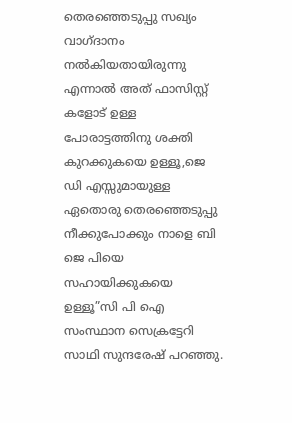തെരഞ്ഞെടുപ്പു സഖ്യം വാഗ്ദാനം നല്‍കിയതായിരുന്നു എന്നാല്‍ അത് ഫാസിസ്റ്റ് കളോട് ഉള്ള പോരാട്ടത്തിനു ശക്തി കുറക്കുകയെ ഉള്ളൂ,ജെ ഡി എസ്സുമായുള്ള ഏതൊരു തെരഞ്ഞെടുപ്പു നീക്കുപോക്കും നാളെ ബി ജെ പിയെ സഹായിക്കുകയെ ഉള്ളൂ”സി പി ഐ സംസ്ഥാന സെക്രട്ടേറി സാഥി സുന്ദരേഷ് പറഞ്ഞു.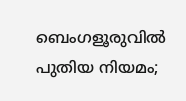ബെംഗളൂരുവിൽ പുതിയ നിയമം;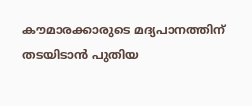കൗമാരക്കാരുടെ മദ്യപാനത്തിന് തടയിടാൻ പുതിയ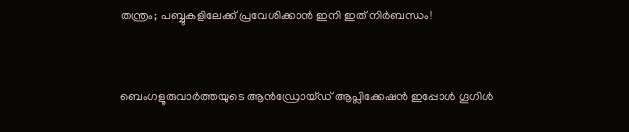തന്ത്രം; പബ്ബുകളിലേക്ക് പ്രവേശിക്കാൻ ഇനി ഇത് നിർബന്ധം!



ബെംഗളൂരുവാർത്തയുടെ ആൻഡ്രോയ്ഡ് ആപ്ലിക്കേഷൻ ഇപ്പോൾ ഗൂഗിൾ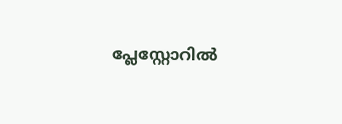പ്ലേസ്റ്റോറിൽ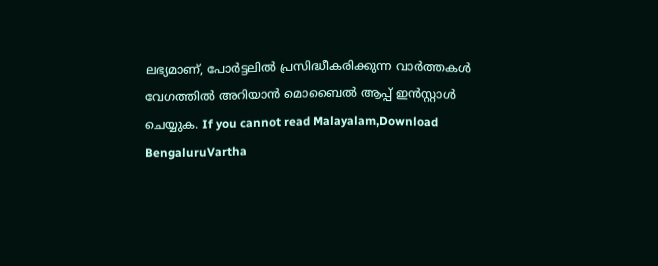ലഭ്യമാണ്, പോർട്ടലിൽ പ്രസിദ്ധീകരിക്കുന്ന വാർത്തകൾ വേഗത്തിൽ അറിയാൻ മൊബൈൽ ആപ്പ് ഇൻസ്റ്റാൾ ചെയ്യുക. If you cannot read Malayalam,Download BengaluruVartha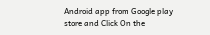Android app from Google play store and Click On the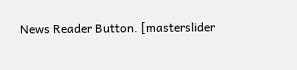News Reader Button. [masterslider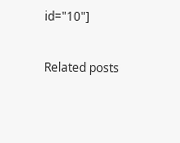id="10"]

Related posts